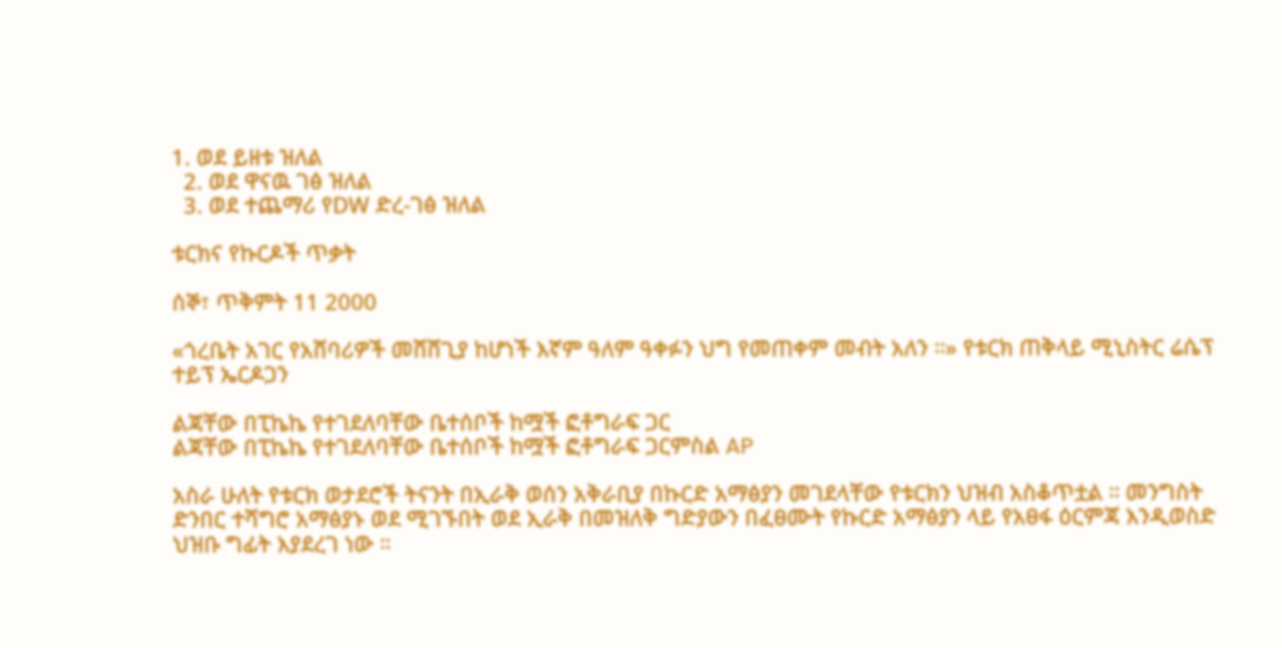1. ወደ ይዘቱ ዝለል
  2. ወደ ዋናዉ ገፅ ዝለል
  3. ወደ ተጨማሪ የDW ድረ-ገፅ ዝለል

ቱርክና የኩርዶች ጥቃት

ሰኞ፣ ጥቅምት 11 2000

«ጎረቤት አገር የአሸባሪዎች መሸሸጊያ ከሆነች እኛም ዓለም ዓቀፉን ህግ የመጠቀም መብት አለን ።» የቱርክ ጠቅላይ ሚኒስትር ሬሴፕ ተይፕ ኤርዶጋን

ልጃቸው በፒኬኬ የተገደለባቸው ቤተሰቦች ከሟች ፎቶግራፍ ጋር
ልጃቸው በፒኬኬ የተገደለባቸው ቤተሰቦች ከሟች ፎቶግራፍ ጋርምስል AP

አስራ ሁለት የቱርክ ወታደሮች ትናንት በኢራቅ ወሰን አቅራቢያ በኩርድ አማፅያን መገደላቸው የቱርክን ህዝብ አስቆጥቷል ። መንግስት ድንበር ተሻግሮ አማፅያኑ ወደ ሚገኙበት ወደ ኢራቅ በመዝለቅ ግድያውን በፈፀሙት የኩርድ አማፅያን ላይ የአፀፋ ዕርምጃ እንዲወስድ ህዝቡ ግፊት እያደረገ ነው ።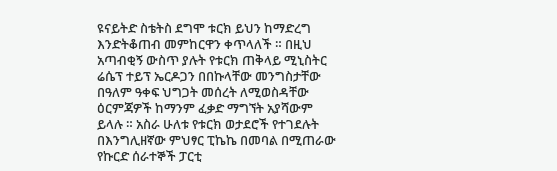ዩናይትድ ስቴትስ ደግሞ ቱርክ ይህን ከማድረግ እንድትቆጠብ መምከርዋን ቀጥላለች ። በዚህ አጣብቂኝ ውስጥ ያሉት የቱርክ ጠቅላይ ሚኒስትር ሬሴፕ ተይፕ ኤርዶጋን በበኩላቸው መንግስታቸው በዓለም ዓቀፍ ህግጋት መሰረት ለሚወስዳቸው ዕርምጃዎች ከማንም ፈቃድ ማግኘት አያሻውም ይላሉ ። አስራ ሁለቱ የቱርክ ወታደሮች የተገደሉት በእንግሊዘኛው ምህፃር ፒኬኬ በመባል በሚጠራው የኩርድ ሰራተኞች ፓርቲ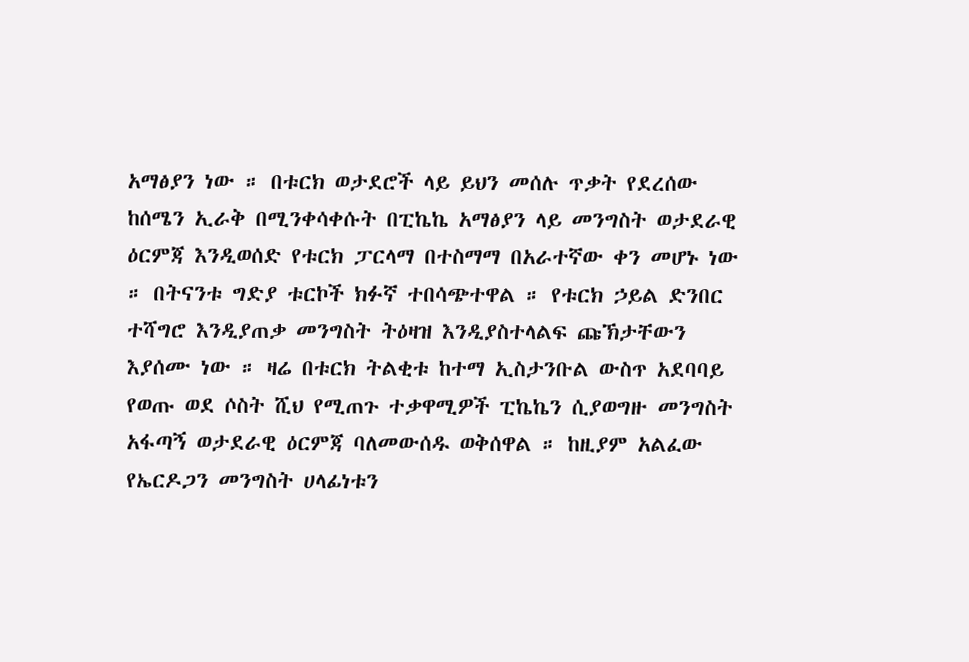አማፅያን ነው ። በቱርክ ወታደሮች ላይ ይህን መሰሉ ጥቃት የደረሰው ከሰሜን ኢራቅ በሚንቀሳቀሱት በፒኬኬ አማፅያን ላይ መንግስት ወታደራዊ ዕርምጃ እንዲወሰድ የቱርክ ፓርላማ በተስማማ በአራተኛው ቀን መሆኑ ነው ። በትናንቱ ግድያ ቱርኮች ክፉኛ ተበሳጭተዋል ። የቱርክ ኃይል ድንበር ተሻግሮ እንዲያጠቃ መንግስት ትዕዛዝ እንዲያስተላልፍ ጩኽታቸውን እያሰሙ ነው ። ዛሬ በቱርክ ትልቂቱ ከተማ ኢስታንቡል ውስጥ አደባባይ የወጡ ወደ ሶስት ሺህ የሚጠጉ ተቃዋሚዎች ፒኬኬን ሲያወግዙ መንግስት አፋጣኝ ወታደራዊ ዕርምጃ ባለመውሰዱ ወቅሰዋል ። ከዚያም አልፈው የኤርዶጋን መንግስት ሀላፊነቱን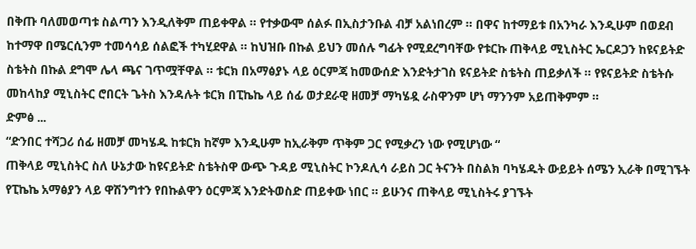በቅጡ ባለመወጣቱ ስልጣን እንዲለቅም ጠይቀዋል ። የተቃውሞ ሰልፉ በኢስታንቡል ብቻ አልነበረም ። በዋና ከተማይቱ በአንካራ እንዲሁም በወደብ ከተማዋ በሜርሲንም ተመሳሳይ ሰልፎች ተካሂደዋል ። ከህዝቡ በኩል ይህን መሰሉ ግፊት የሚደረግባቸው የቱርኩ ጠቅላይ ሚኒስትር ኤርዶጋን ከዩናይትድ ስቴትስ በኩል ደግሞ ሌላ ጫና ገጥሟቸዋል ። ቱርክ በአማፅያኑ ላይ ዕርምጃ ከመውሰድ እንድትታገስ ዩናይትድ ስቴትስ ጠይቃለች ። የዩናይትድ ስቴትሱ መከላከያ ሚኒስትር ሮበርት ጌትስ እንዳሉት ቱርክ በፒኬኬ ላይ ሰፊ ወታደራዊ ዘመቻ ማካሄዷ ራስዋንም ሆነ ማንንም አይጠቅምም ።
ድምፅ ...
“ድንበር ተሻጋሪ ሰፊ ዘመቻ መካሄዱ ከቱርክ ከኛም እንዲሁም ከኢራቅም ጥቅም ጋር የሚቃረን ነው የሚሆነው “
ጠቅላይ ሚኒስትር ስለ ሁኔታው ከዩናይትድ ስቴትስዋ ውጭ ጉዳይ ሚኒስትር ኮንዶሊሳ ራይስ ጋር ትናንት በስልክ ባካሄዱት ውይይት ሰሜን ኢራቅ በሚገኙት የፒኬኬ አማፅያን ላይ ዋሽንግተን የበኩልዋን ዕርምጃ እንድትወስድ ጠይቀው ነበር ። ይሁንና ጠቅላይ ሚኒስትሩ ያገኙት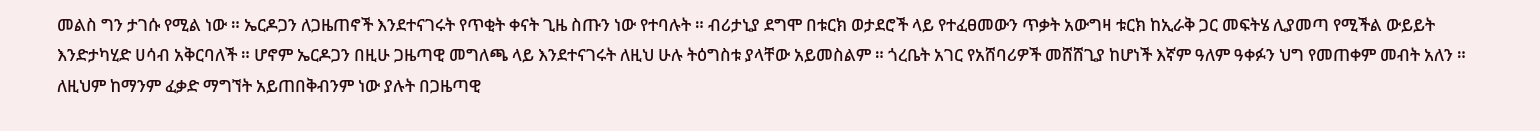መልስ ግን ታገሱ የሚል ነው ። ኤርዶጋን ለጋዜጠኖች እንደተናገሩት የጥቂት ቀናት ጊዜ ስጡን ነው የተባሉት ። ብሪታኒያ ደግሞ በቱርክ ወታደሮች ላይ የተፈፀመውን ጥቃት አውግዛ ቱርክ ከኢራቅ ጋር መፍትሄ ሊያመጣ የሚችል ውይይት እንድታካሂድ ሀሳብ አቅርባለች ። ሆኖም ኤርዶጋን በዚሁ ጋዜጣዊ መግለጫ ላይ እንደተናገሩት ለዚህ ሁሉ ትዕግስቱ ያላቸው አይመስልም ። ጎረቤት አገር የአሸባሪዎች መሸሸጊያ ከሆነች እኛም ዓለም ዓቀፉን ህግ የመጠቀም መብት አለን ። ለዚህም ከማንም ፈቃድ ማግኘት አይጠበቅብንም ነው ያሉት በጋዜጣዊ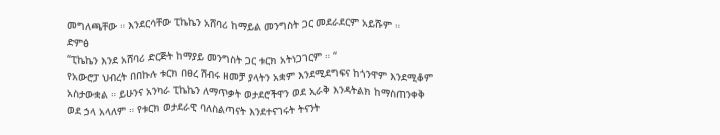መግለጫቸው ። እንደርሳቸው ፒኬኬን አሸባሪ ከማይል መንግስት ጋር መደራደርም አይሹም ።
ድምፅ
“ፒኬኬን እንደ አሸባሪ ድርጅት ከማያይ መንግስት ጋር ቱርክ አትነጋገርም ። “
የአውሮፓ ህብረት በበኩሉ ቱርክ በፀረ ሽብሩ ዘመቻ ያላትን አቋም እንደሚደግፍና ከጎንዋም እንደሚቆም አስታውቋል ። ይሁንና አንካራ ፒኬኬን ለማጥቃት ወታደሮችዋን ወደ ኢራቅ እንዳትልክ ከማስጠንቀቅ ወደ ኃላ አላለም ። የቱርክ ወታደራዊ ባለስልጣናት እንደተናገሩት ትናንት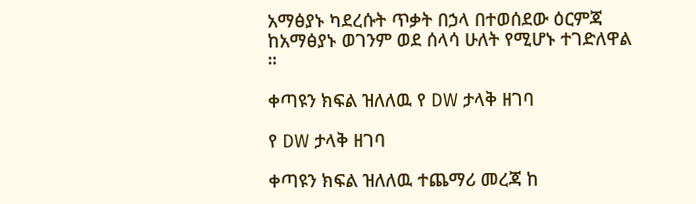አማፅያኑ ካደረሱት ጥቃት በኃላ በተወሰደው ዕርምጃ ከአማፅያኑ ወገንም ወደ ሰላሳ ሁለት የሚሆኑ ተገድለዋል ።

ቀጣዩን ክፍል ዝለለዉ የ DW ታላቅ ዘገባ

የ DW ታላቅ ዘገባ

ቀጣዩን ክፍል ዝለለዉ ተጨማሪ መረጃ ከ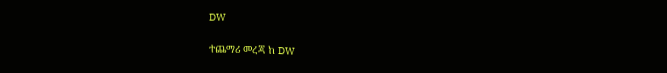DW

ተጨማሪ መረጃ ከ DW